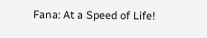Fana: At a Speed of Life!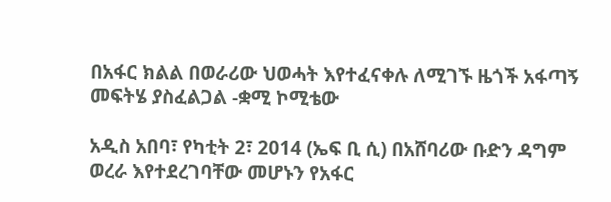በአፋር ክልል በወራሪው ህወሓት እየተፈናቀሉ ለሚገኙ ዜጎች አፋጣኝ መፍትሄ ያስፈልጋል -ቋሚ ኮሚቴው

አዲስ አበባ፣ የካቲት 2፣ 2014 (ኤፍ ቢ ሲ) በአሸባሪው ቡድን ዳግም ወረራ እየተደረገባቸው መሆኑን የአፋር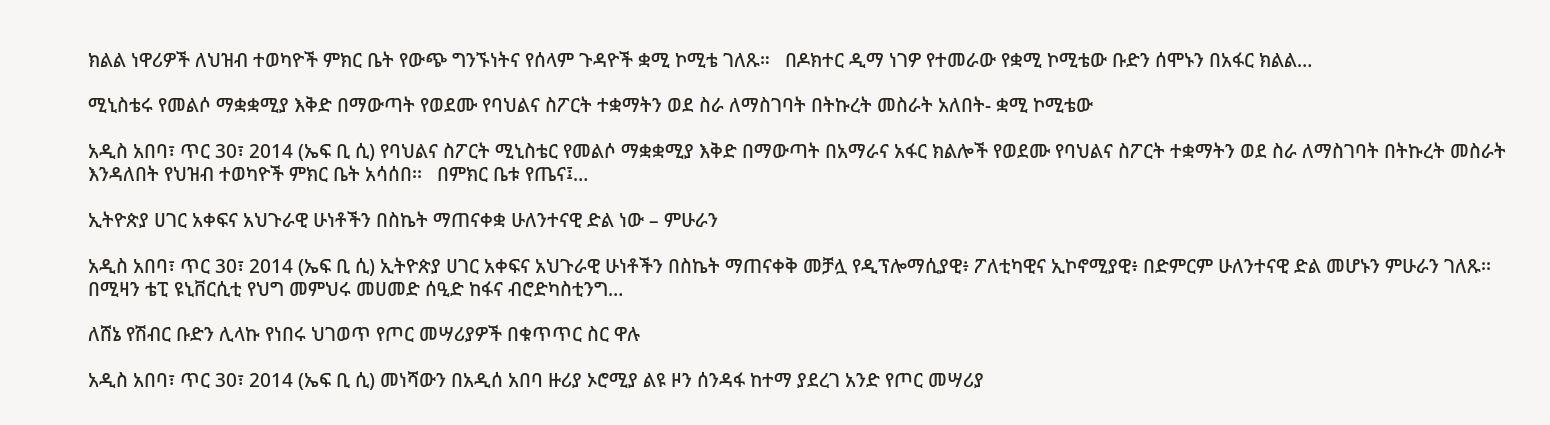ክልል ነዋሪዎች ለህዝብ ተወካዮች ምክር ቤት የውጭ ግንኙነትና የሰላም ጉዳዮች ቋሚ ኮሚቴ ገለጹ።   በዶክተር ዲማ ነገዎ የተመራው የቋሚ ኮሚቴው ቡድን ሰሞኑን በአፋር ክልል…

ሚኒስቴሩ የመልሶ ማቋቋሚያ እቅድ በማውጣት የወደሙ የባህልና ስፖርት ተቋማትን ወደ ስራ ለማስገባት በትኩረት መስራት አለበት- ቋሚ ኮሚቴው

አዲስ አበባ፣ ጥር 30፣ 2014 (ኤፍ ቢ ሲ) የባህልና ስፖርት ሚኒስቴር የመልሶ ማቋቋሚያ እቅድ በማውጣት በአማራና አፋር ክልሎች የወደሙ የባህልና ስፖርት ተቋማትን ወደ ስራ ለማስገባት በትኩረት መስራት እንዳለበት የህዝብ ተወካዮች ምክር ቤት አሳሰበ፡፡   በምክር ቤቱ የጤና፤…

ኢትዮጵያ ሀገር አቀፍና አህጉራዊ ሁነቶችን በስኬት ማጠናቀቋ ሁለንተናዊ ድል ነው – ምሁራን

አዲስ አበባ፣ ጥር 30፣ 2014 (ኤፍ ቢ ሲ) ኢትዮጵያ ሀገር አቀፍና አህጉራዊ ሁነቶችን በስኬት ማጠናቀቅ መቻሏ የዲፕሎማሲያዊ፥ ፖለቲካዊና ኢኮኖሚያዊ፥ በድምርም ሁለንተናዊ ድል መሆኑን ምሁራን ገለጹ፡፡   በሚዛን ቴፒ ዩኒቨርሲቲ የህግ መምህሩ መሀመድ ሰዒድ ከፋና ብሮድካስቲንግ…

ለሸኔ የሽብር ቡድን ሊላኩ የነበሩ ህገወጥ የጦር መሣሪያዎች በቁጥጥር ስር ዋሉ

አዲስ አበባ፣ ጥር 30፣ 2014 (ኤፍ ቢ ሲ) መነሻውን በአዲሰ አበባ ዙሪያ ኦሮሚያ ልዩ ዞን ሰንዳፋ ከተማ ያደረገ አንድ የጦር መሣሪያ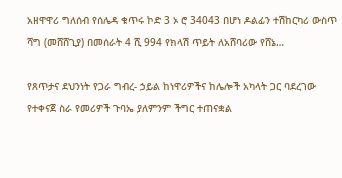አዘዋዋሪ ግለሰብ የሰሌዳ ቁጥሩ ኮድ 3 ኦ ሮ 34043 በሆነ ዶልፊን ተሽከርካሪ ውስጥ ሻግ (መሸሸጊያ) በመሰራት 4 ሺ 994 የክላሽ ጥይት ለአሸባሪው የሸኔ…

የጸጥታና ደህንነት የጋራ ግብረ- ኃይል ከነዋሪዎችና ከሌሎች አካላት ጋር ባደረገው የተቀናጀ ስራ የመሪዎች ጉባኤ ያለምንም ችግር ተጠናቋል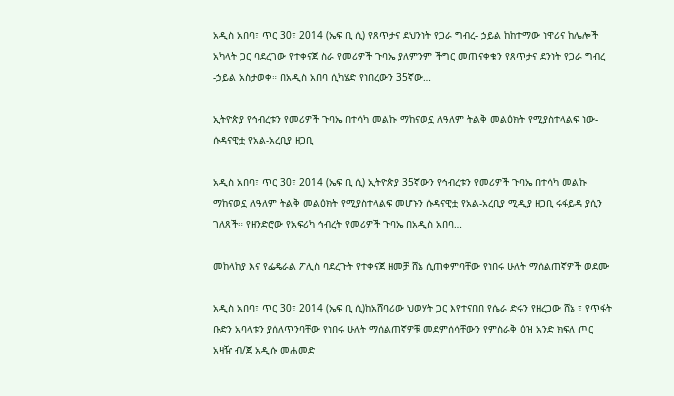አዲስ አበባ፣ ጥር 30፣ 2014 (ኤፍ ቢ ሲ) የጸጥታና ደህንነት የጋራ ግብረ- ኃይል ከከተማው ነዋሪና ከሌሎች አካላት ጋር ባደረገው የተቀናጀ ስራ የመሪዎች ጉባኤ ያለምንም ችግር መጠናቀቁን የጸጥታና ደንነት የጋራ ግብረ -ኃይል አስታወቀ። በአዲስ አበባ ሲካሄድ የነበረውን 35ኛው…

ኢትዮጵያ የኅብረቱን የመሪዎች ጉባኤ በተሳካ መልኩ ማከናወኗ ለዓለም ትልቅ መልዕክት የሚያስተላልፍ ነው-ሱዳናዊቷ የአል-አረቢያ ዘጋቢ

አዲስ አበባ፣ ጥር 30፣ 2014 (ኤፍ ቢ ሲ) ኢትዮጵያ 35ኛውን የኅብረቱን የመሪዎች ጉባኤ በተሳካ መልኩ ማከናወኗ ለዓለም ትልቅ መልዕክት የሚያስተላልፍ መሆኑን ሱዳናዊቷ የአል-አረቢያ ሚዲያ ዘጋቢ ሩፋይዳ ያሲን ገለጸች። የዘንድሮው የአፍሪካ ኅብረት የመሪዎች ጉባኤ በአዲስ አበባ…

መከላከያ እና የፌዴራል ፖሊስ ባደረጉት የተቀናጀ ዘመቻ ሸኔ ሲጠቀምባቸው የነበሩ ሁለት ማሰልጠኛዎች ወደሙ

አዲስ አበባ፣ ጥር 30፣ 2014 (ኤፍ ቢ ሲ)ከአሸባሪው ህወሃት ጋር እየተናበበ የሴራ ድሩን የዘረጋው ሸኔ ፣ የጥፋት ቡድን አባላቱን ያሰለጥንባቸው የነበሩ ሁለት ማሰልጠኛዎቹ መደምሰሳቸውን የምስራቅ ዕዝ አንድ ክፍለ ጦር አዛዥ ብ/ጀ አዲሱ መሐመድ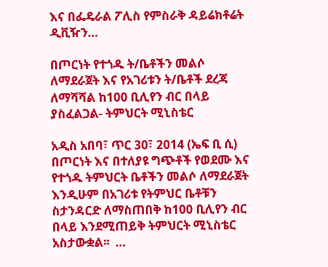እና በፌዴራል ፖሊስ የምስራቅ ዳይሬክቶሬት ዲቪዥን…

በጦርነት የተጎዱ ት/ቤቶችን መልሶ ለማደራጀት እና የአገሪቱን ት/ቤቶች ደረጃ ለማሻሻል ከ100 ቢሊየን ብር በላይ ያስፈልጋል- ትምህርት ሚኒስቴር

አዲስ አበባ፣ ጥር 30፣ 2014 (ኤፍ ቢ ሲ) በጦርነት እና በተለያዩ ግጭቶች የወደሙ እና የተጎዱ ትምህርት ቤቶችን መልሶ ለማደራጀት እንዲሁም በአገሪቱ የትምህር ቤቶቹን ስታንዳርድ ለማስጠበቅ ከ100 ቢሊየን ብር በላይ እንደሚጠይቅ ትምህርት ሚኒስቴር አስታውቋል፡፡  …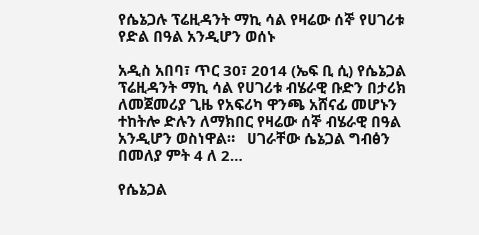የሴኔጋሉ ፕሬዚዳንት ማኪ ሳል የዛሬው ሰኞ የሀገሪቱ የድል በዓል አንዲሆን ወሰኑ

አዲስ አበባ፣ ጥር 30፣ 2014 (ኤፍ ቢ ሲ) የሴኔጋል ፕሬዚዳንት ማኪ ሳል የሀገሪቱ ብሄራዊ ቡድን በታሪክ ለመጀመሪያ ጊዜ የአፍሪካ ዋንጫ አሸናፊ መሆኑን ተከትሎ ድሉን ለማክበር የዛሬው ሰኞ ብሄራዊ በዓል አንዲሆን ወስነዋል።   ሀገራቸው ሴኔጋል ግብፅን በመለያ ምት 4 ለ 2…

የሴኔጋል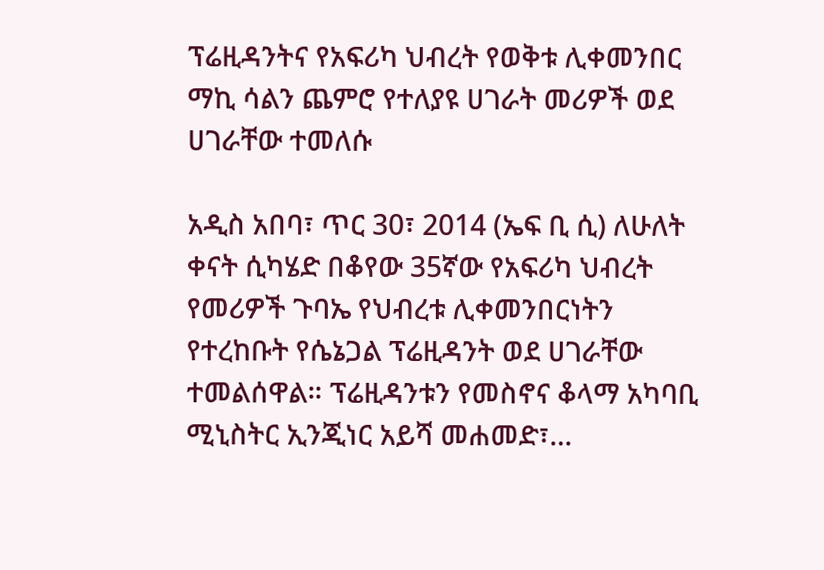ፕሬዚዳንትና የአፍሪካ ህብረት የወቅቱ ሊቀመንበር ማኪ ሳልን ጨምሮ የተለያዩ ሀገራት መሪዎች ወደ ሀገራቸው ተመለሱ

አዲስ አበባ፣ ጥር 30፣ 2014 (ኤፍ ቢ ሲ) ለሁለት ቀናት ሲካሄድ በቆየው 35ኛው የአፍሪካ ህብረት የመሪዎች ጉባኤ የህብረቱ ሊቀመንበርነትን የተረከቡት የሴኔጋል ፕሬዚዳንት ወደ ሀገራቸው ተመልሰዋል። ፕሬዚዳንቱን የመስኖና ቆላማ አካባቢ ሚኒስትር ኢንጂነር አይሻ መሐመድ፣…